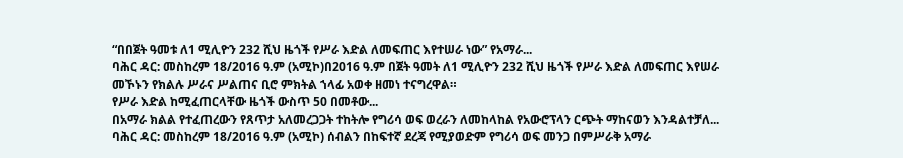“በበጀት ዓመቱ ለ1 ሚሊዮን 232 ሺህ ዜጎች የሥራ እድል ለመፍጠር እየተሠራ ነው” የአማራ...
ባሕር ዳር: መስከረም 18/2016 ዓ.ም (አሚኮ)በ2016 ዓ.ም በጀት ዓመት ለ1 ሚሊዮን 232 ሺህ ዜጎች የሥራ እድል ለመፍጠር እየሠራ መኾኑን የክልሉ ሥራና ሥልጠና ቢሮ ምክትል ኀላፊ አወቀ ዘመነ ተናግረዋል።
የሥራ እድል ከሚፈጠርላቸው ዜጎች ውስጥ 50 በመቶው...
በአማራ ክልል የተፈጠረውን የጸጥታ አለመረጋጋት ተከትሎ የግሪሳ ወፍ ወረራን ለመከላከል የአውሮፕላን ርጭት ማከናወን እንዳልተቻለ...
ባሕር ዳር: መስከረም 18/2016 ዓ.ም (አሚኮ) ሰብልን በከፍተኛ ደረጃ የሚያወድም የግሪሳ ወፍ መንጋ በምሥራቅ አማራ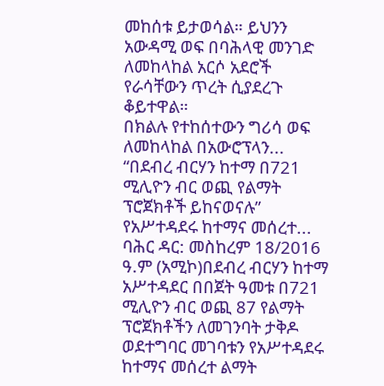መከሰቱ ይታወሳል። ይህንን አውዳሚ ወፍ በባሕላዊ መንገድ ለመከላከል አርሶ አደሮች የራሳቸውን ጥረት ሲያደረጉ ቆይተዋል።
በክልሉ የተከሰተውን ግሪሳ ወፍ ለመከላከል በአውሮፕላን...
“በደብረ ብርሃን ከተማ በ721 ሚሊዮን ብር ወጪ የልማት ፕሮጀክቶች ይከናወናሉ” የአሥተዳደሩ ከተማና መሰረተ...
ባሕር ዳር: መስከረም 18/2016 ዓ.ም (አሚኮ)በደብረ ብርሃን ከተማ አሥተዳደር በበጀት ዓመቱ በ721 ሚሊዮን ብር ወጪ 87 የልማት ፕሮጀክቶችን ለመገንባት ታቅዶ ወደተግባር መገባቱን የአሥተዳደሩ ከተማና መሰረተ ልማት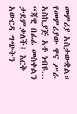መምሪያ አስታውቋል። የመምሪያው ዋና ሥራ አስኪያጅ አቶ ነብዩ...
“ጃዊ በፊፊ መስቀልን ታደምቃለች፤ እርቅ አውርዳ ግጭትን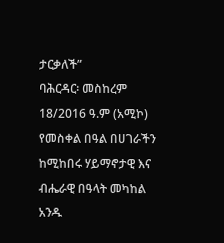ታርቃለች”
ባሕርዳር፡ መስከረም 18/2016 ዓ.ም (አሚኮ) የመስቀል በዓል በሀገራችን ከሚከበሩ ሃይማኖታዊ እና ብሔራዊ በዓላት መካከል አንዱ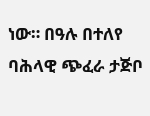ነው። በዓሉ በተለየ ባሕላዊ ጭፈራ ታጅቦ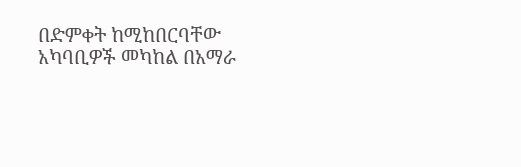በድምቀት ከሚከበርባቸው አካባቢዎች መካከል በአማራ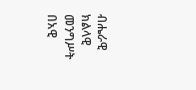ብሔራዊ ክልላዊ መንግሥት በአዊ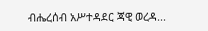ብሔረሰብ አሥተዳደር ጃዊ ወረዳ...